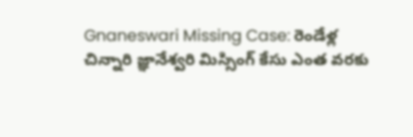Gnaneswari Missing Case: రెండేళ్ల చిన్నారి జ్ఞానేశ్వరి మిస్సింగ్ కేసు ఎంత వరకు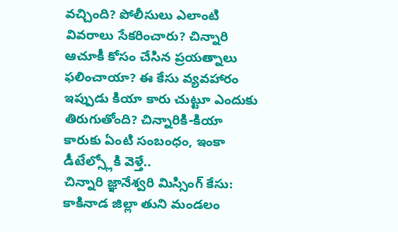వచ్చింది? పోలీసులు ఎలాంటి వివరాలు సేకరించారు? చిన్నారి ఆచూకీ కోసం చేసిన ప్రయత్నాలు ఫలించాయా? ఈ కేసు వ్యవహారం ఇప్పుడు కియా కారు చుట్టూ ఎందుకు తిరుగుతోంది? చిన్నారికి-కియా కారుకు ఏంటి సంబంధం, ఇంకా డీటేల్స్లోకి వెళ్తే..
చిన్నారి జ్ఞానేశ్వరి మిస్సింగ్ కేసు: కాకినాడ జిల్లా తుని మండలం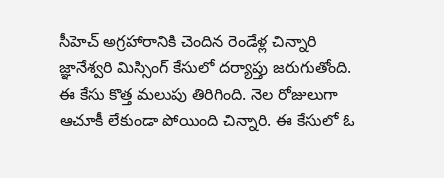సీహెచ్ అగ్రహారానికి చెందిన రెండేళ్ల చిన్నారి జ్ఞానేశ్వరి మిస్సింగ్ కేసులో దర్యాప్తు జరుగుతోంది. ఈ కేసు కొత్త మలుపు తిరిగింది. నెల రోజులుగా ఆచూకీ లేకుండా పోయింది చిన్నారి. ఈ కేసులో ఓ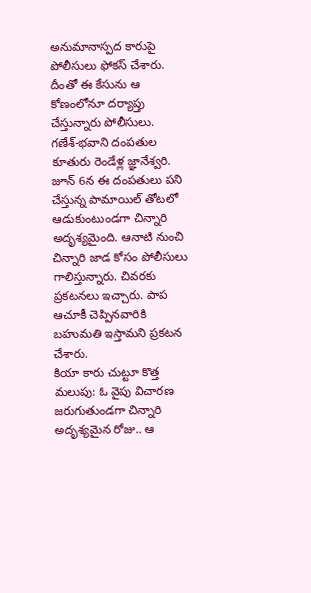అనుమానాస్పద కారుపై పోలీసులు ఫోకస్ చేశారు. దీంతో ఈ కేసును ఆ కోణంలోనూ దర్యాప్తు చేస్తున్నారు పోలీసులు.
గణేశ్-భవాని దంపతుల కూతురు రెండేళ్ల జ్ఞానేశ్వరి. జూన్ 6న ఈ దంపతులు పని చేస్తున్న పామాయిల్ తోటలో ఆడుకుంటుండగా చిన్నారి అదృశ్యమైంది. ఆనాటి నుంచి చిన్నారి జాడ కోసం పోలీసులు గాలిస్తున్నారు. చివరకు ప్రకటనలు ఇచ్చారు. పాప ఆచూకీ చెప్పినవారికి బహుమతి ఇస్తామని ప్రకటన చేశారు.
కియా కారు చుట్టూ కొత్త మలుపు: ఓ వైపు విచారణ జరుగుతుండగా చిన్నారి అదృశ్యమైన రోజు.. ఆ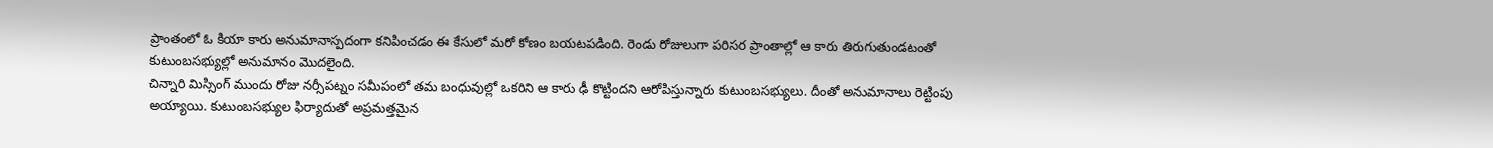ప్రాంతంలో ఓ కియా కారు అనుమానాస్పదంగా కనిపించడం ఈ కేసులో మరో కోణం బయటపడింది. రెండు రోజులుగా పరిసర ప్రాంతాల్లో ఆ కారు తిరుగుతుండటంతో కుటుంబసభ్యుల్లో అనుమానం మొదలైంది.
చిన్నారి మిస్సింగ్ ముందు రోజు నర్సీపట్నం సమీపంలో తమ బంధువుల్లో ఒకరిని ఆ కారు ఢీ కొట్టిందని ఆరోపిస్తున్నారు కుటుంబసభ్యులు. దీంతో అనుమానాలు రెట్టింపు అయ్యాయి. కుటుంబసభ్యుల ఫిర్యాదుతో అప్రమత్తమైన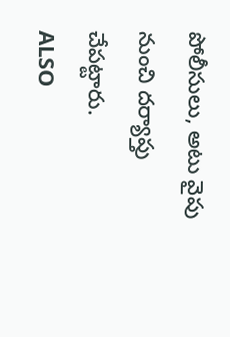పోలీసులు, అటు వైపు నుంచి దర్యాప్తు చేపట్టారు.
ALSO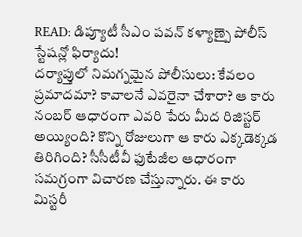READ: డిప్యూటీ సీఎం పవన్ కళ్యాణ్పై పోలీస్ స్టేషన్లో ఫిర్యాదు!
దర్యాప్తులో నిమగ్నమైన పోలీసులు: కేవలం ప్రమాదమా? కావాలనే ఎవరైనా చేశారా? ఆ కారు నంబర్ ఆధారంగా ఎవరి పేరు మీద రిజిస్టర్ అయ్యింది? కొన్ని రోజులుగా ఆ కారు ఎక్కడెక్కడ తిరిగింది? సీసీటీవీ ఫుటేజీల ఆధారంగా సమగ్రంగా విచారణ చేస్తున్నారు. ఈ కారు మిస్టరీ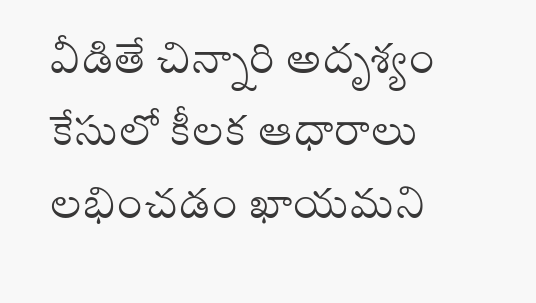వీడితే చిన్నారి అదృశ్యం కేసులో కీలక ఆధారాలు లభించడం ఖాయమని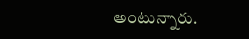అంటున్నారు.